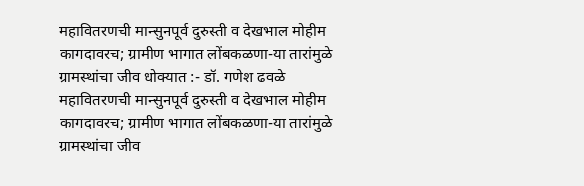महावितरणची मान्सुनपूर्व दुरुस्ती व देखभाल मोहीम कागदावरच; ग्रामीण भागात लोंबकळणा-या तारांमुळे ग्रामस्थांचा जीव धोक्यात :- डॉ. गणेश ढवळे
महावितरणची मान्सुनपूर्व दुरुस्ती व देखभाल मोहीम कागदावरच; ग्रामीण भागात लोंबकळणा-या तारांमुळे ग्रामस्थांचा जीव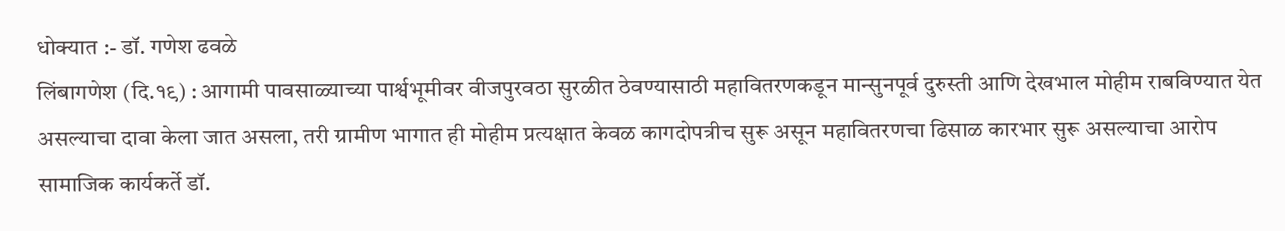धोक्यात :- डॉ. गणेश ढवळे
लिंबागणेश (दि.१९) : आगामी पावसाळ्याच्या पार्श्वभूमीवर वीजपुरवठा सुरळीत ठेवण्यासाठी महावितरणकडून मान्सुनपूर्व दुरुस्ती आणि देखभाल मोहीम राबविण्यात येत असल्याचा दावा केला जात असला, तरी ग्रामीण भागात ही मोहीम प्रत्यक्षात केवळ कागदोपत्रीच सुरू असून महावितरणचा ढिसाळ कारभार सुरू असल्याचा आरोप सामाजिक कार्यकर्ते डॉ.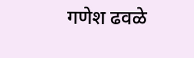गणेश ढवळे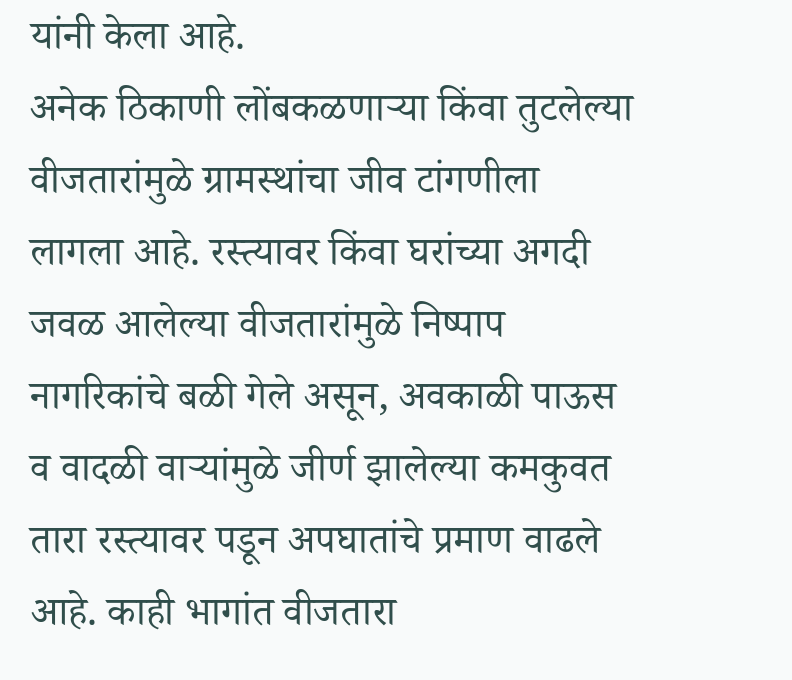यांनी केला आहे.
अनेक ठिकाणी लोंबकळणाऱ्या किंवा तुटलेल्या वीजतारांमुळे ग्रामस्थांचा जीव टांगणीला लागला आहे. रस्त्यावर किंवा घरांच्या अगदी जवळ आलेल्या वीजतारांमुळे निष्पाप नागरिकांचे बळी गेले असून, अवकाळी पाऊस व वादळी वाऱ्यांमुळे जीर्ण झालेल्या कमकुवत तारा रस्त्यावर पडून अपघातांचे प्रमाण वाढले आहे. काही भागांत वीजतारा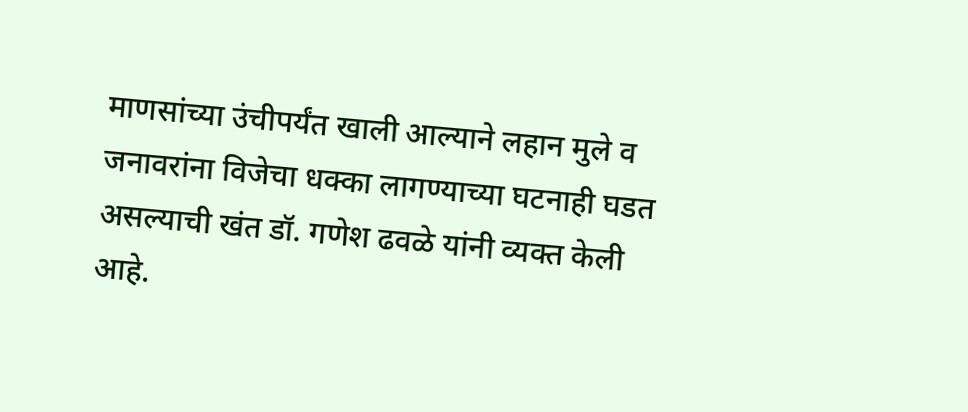माणसांच्या उंचीपर्यंत खाली आल्याने लहान मुले व जनावरांना विजेचा धक्का लागण्याच्या घटनाही घडत असल्याची खंत डॉ. गणेश ढवळे यांनी व्यक्त केली आहे.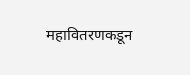महावितरणकडून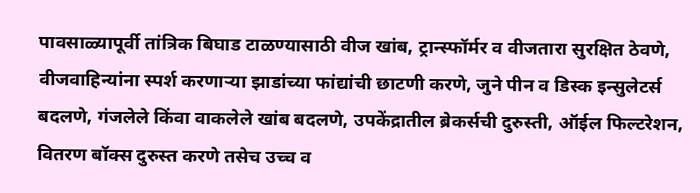पावसाळ्यापूर्वी तांत्रिक बिघाड टाळण्यासाठी वीज खांब, ट्रान्स्फॉर्मर व वीजतारा सुरक्षित ठेवणे, वीजवाहिन्यांना स्पर्श करणाऱ्या झाडांच्या फांद्यांची छाटणी करणे, जुने पीन व डिस्क इन्सुलेटर्स बदलणे, गंजलेले किंवा वाकलेले खांब बदलणे, उपकेंद्रातील ब्रेकर्सची दुरुस्ती, ऑईल फिल्टरेशन, वितरण बॉक्स दुरुस्त करणे तसेच उच्च व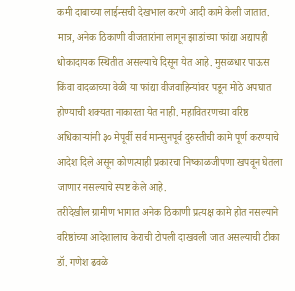कमी दाबाच्या लाईन्सची देखभाल करणे आदी कामे केली जातात.
मात्र, अनेक ठिकाणी वीजतारांना लागून झाडांच्या फांद्या अद्यापही धोकादायक स्थितीत असल्याचे दिसून येत आहे. मुसळधार पाऊस किंवा वादळाच्या वेळी या फांद्या वीजवाहिन्यांवर पडून मोठे अपघात होण्याची शक्यता नाकारता येत नाही. महावितरणच्या वरिष्ठ अधिकाऱ्यांनी ३० मेपूर्वी सर्व मान्सुनपूर्व दुरुस्तीची कामे पूर्ण करण्याचे आदेश दिले असून कोणत्याही प्रकारचा निष्काळजीपणा खपवून घेतला जाणार नसल्याचे स्पष्ट केले आहे.
तरीदेखील ग्रामीण भागात अनेक ठिकाणी प्रत्यक्ष कामे होत नसल्याने वरिष्ठांच्या आदेशालाच केराची टोपली दाखवली जात असल्याची टीका डॉ. गणेश ढवळे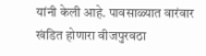यांनी केली आहे. पावसाळ्यात वारंवार खंडित होणारा वीजपुरवठा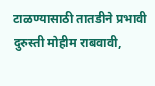टाळण्यासाठी तातडीने प्रभावी दुरुस्ती मोहीम राबवावी,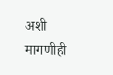अशी मागणीही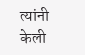त्यांनी केली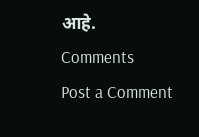आहे.
Comments
Post a Comment